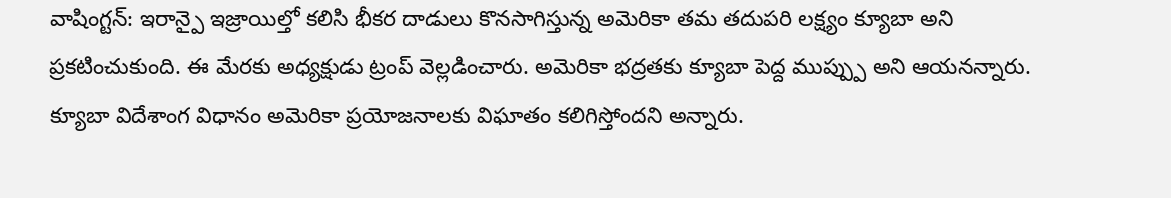వాషింగ్టన్: ఇరాన్పై ఇజ్రాయిల్తో కలిసి భీకర దాడులు కొనసాగిస్తున్న అమెరికా తమ తదుపరి లక్ష్యం క్యూబా అని ప్రకటించుకుంది. ఈ మేరకు అధ్యక్షుడు ట్రంప్ వెల్లడించారు. అమెరికా భద్రతకు క్యూబా పెద్ద ముప్ప్పు అని ఆయనన్నారు. క్యూబా విదేశాంగ విధానం అమెరికా ప్రయోజనాలకు విఘాతం కలిగిస్తోందని అన్నారు.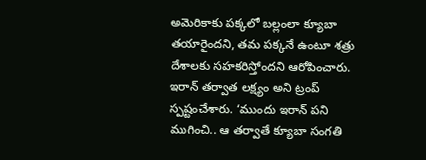అమెరికాకు పక్కలో బల్లంలా క్యూబా తయారైందని, తమ పక్కనే ఉంటూ శత్రు దేశాలకు సహకరిస్తోందని ఆరోపించారు. ఇరాన్ తర్వాత లక్ష్యం అని ట్రంప్ స్పష్టంచేశారు. ‘ముందు ఇరాన్ పని ముగించి.. ఆ తర్వాతే క్యూబా సంగతి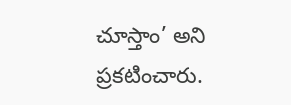చూస్తాం’ అని ప్రకటించారు.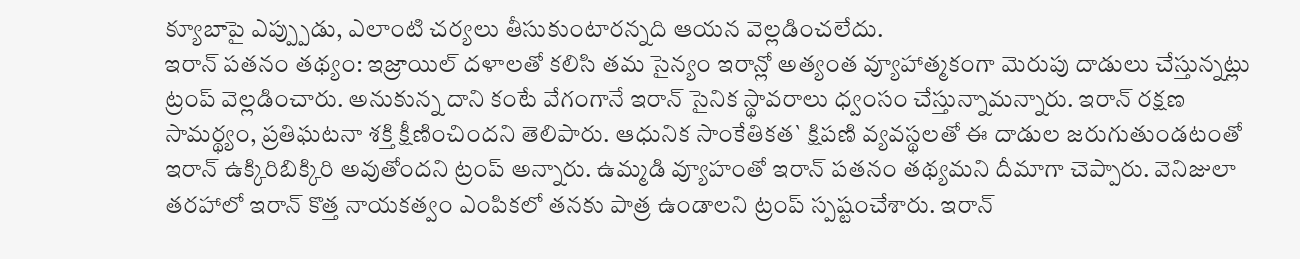క్యూబాపై ఎప్ప్పుడు, ఎలాంటి చర్యలు తీసుకుంటారన్నది ఆయన వెల్లడించలేదు.
ఇరాన్ పతనం తథ్యం: ఇజ్రాయిల్ దళాలతో కలిసి తమ సైన్యం ఇరాన్లో అత్యంత వ్యూహాత్మకంగా మెరుపు దాడులు చేస్తున్నట్లు ట్రంప్ వెల్లడించారు. అనుకున్న దాని కంటే వేగంగానే ఇరాన్ సైనిక స్థావరాలు ధ్వంసం చేస్తున్నామన్నారు. ఇరాన్ రక్షణ సామర్థ్యం, ప్రతిఘటనా శక్తి క్షీణించిందని తెలిపారు. ఆధునిక సాంకేతికత` క్షిపణి వ్యవస్థలతో ఈ దాడుల జరుగుతుండటంతో ఇరాన్ ఉక్కిరిబిక్కిరి అవుతోందని ట్రంప్ అన్నారు. ఉమ్మడి వ్యూహంతో ఇరాన్ పతనం తథ్యమని దీమాగా చెప్పారు. వెనిజులా తరహాలో ఇరాన్ కొత్త నాయకత్వం ఎంపికలో తనకు పాత్ర ఉండాలని ట్రంప్ స్పష్టంచేశారు. ఇరాన్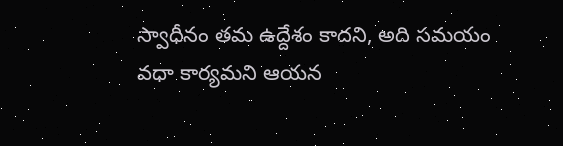స్వాధీనం తమ ఉద్దేశం కాదని, అది సమయం వధా కార్యమని ఆయన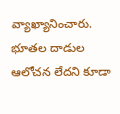వ్యాఖ్యానించారు. భూతల దాడుల ఆలోచన లేదని కూడా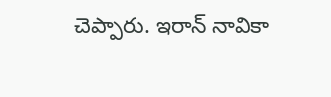చెప్పారు. ఇరాన్ నావికా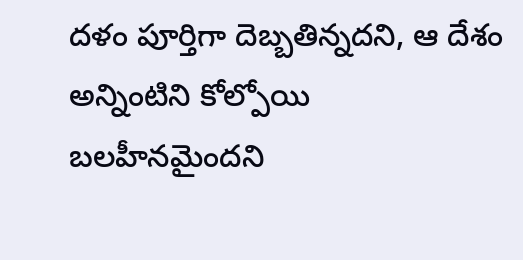దళం పూర్తిగా దెబ్బతిన్నదని, ఆ దేశం అన్నింటిని కోల్పోయి బలహీనమైందని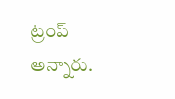ట్రంప్ అన్నారు.